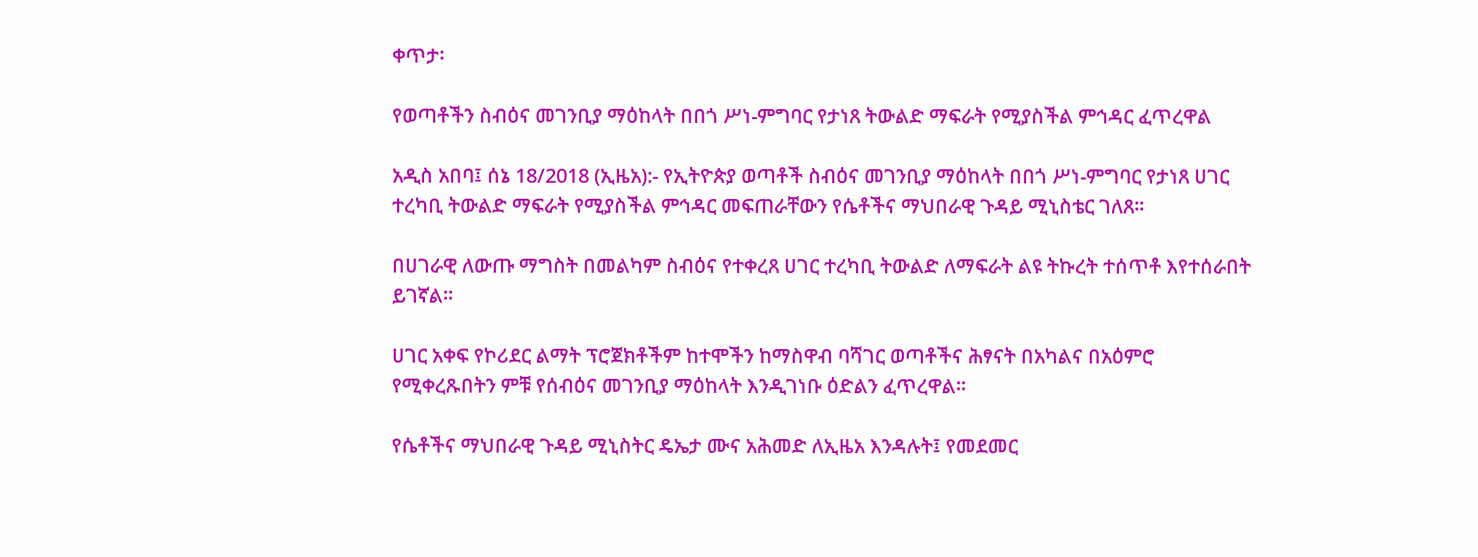ቀጥታ፡

የወጣቶችን ስብዕና መገንቢያ ማዕከላት በበጎ ሥነ-ምግባር የታነጸ ትውልድ ማፍራት የሚያስችል ምኅዳር ፈጥረዋል

አዲስ አበባ፤ ሰኔ 18/2018 (ኢዜአ):- የኢትዮጵያ ወጣቶች ስብዕና መገንቢያ ማዕከላት በበጎ ሥነ-ምግባር የታነጸ ሀገር ተረካቢ ትውልድ ማፍራት የሚያስችል ምኅዳር መፍጠራቸውን የሴቶችና ማህበራዊ ጉዳይ ሚኒስቴር ገለጸ።

በሀገራዊ ለውጡ ማግስት በመልካም ስብዕና የተቀረጸ ሀገር ተረካቢ ትውልድ ለማፍራት ልዩ ትኩረት ተሰጥቶ እየተሰራበት ይገኛል።

ሀገር አቀፍ የኮሪደር ልማት ፕሮጀክቶችም ከተሞችን ከማስዋብ ባሻገር ወጣቶችና ሕፃናት በአካልና በአዕምሮ የሚቀረጹበትን ምቹ የሰብዕና መገንቢያ ማዕከላት እንዲገነቡ ዕድልን ፈጥረዋል።

የሴቶችና ማህበራዊ ጉዳይ ሚኒስትር ዴኤታ ሙና አሕመድ ለኢዜአ እንዳሉት፤ የመደመር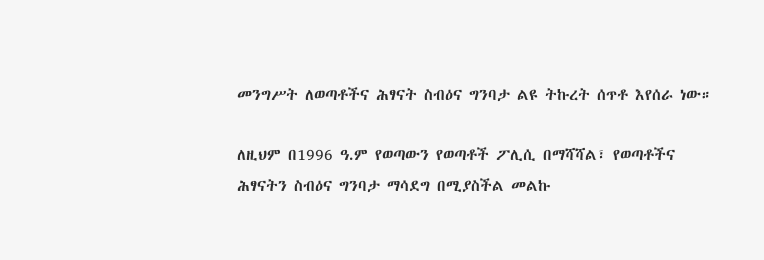መንግሥት ለወጣቶችና ሕፃናት ስብዕና ግንባታ ልዩ ትኩረት ሰጥቶ እየሰራ ነው።

ለዚህም በ1996 ዓ.ም የወጣውን የወጣቶች ፖሊሲ በማሻሻል፣ የወጣቶችና ሕፃናትን ስብዕና ግንባታ ማሳደግ በሚያስችል መልኩ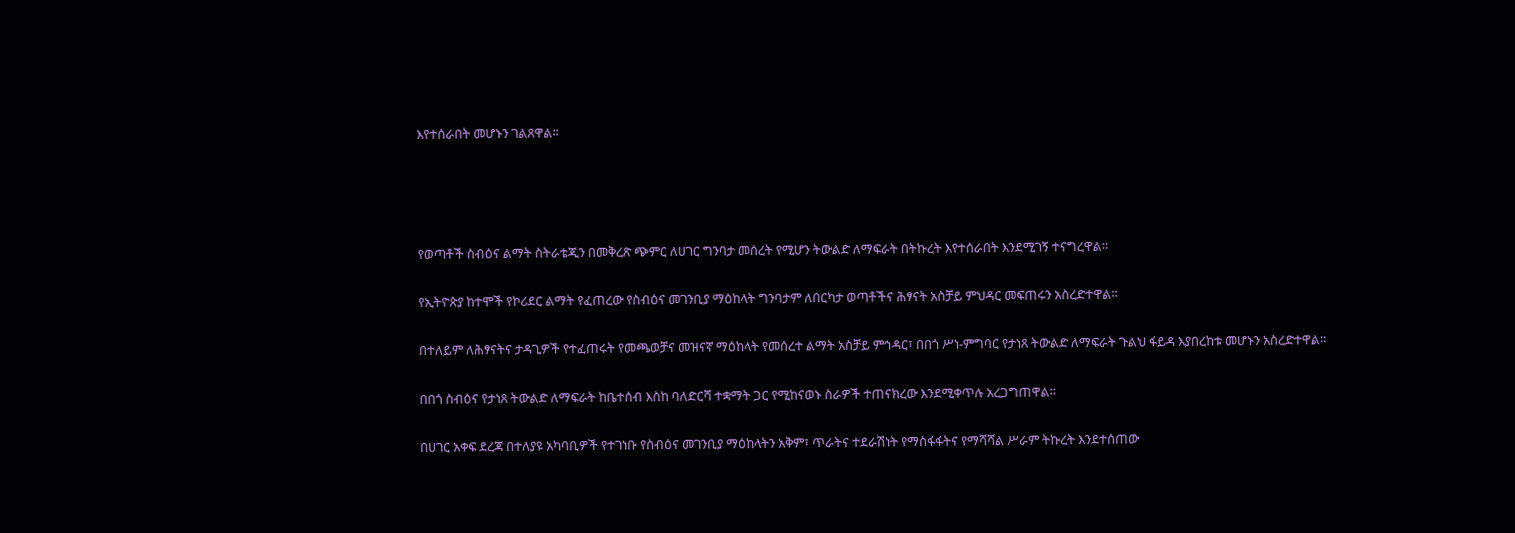እየተሰራበት መሆኑን ገልጸዋል።




የወጣቶች ስብዕና ልማት ስትራቴጂን በመቅረጽ ጭምር ለሀገር ግንባታ መሰረት የሚሆን ትውልድ ለማፍራት በትኩረት እየተሰራበት እንደሚገኝ ተናግረዋል።

የኢትዮጵያ ከተሞች የኮሪደር ልማት የፈጠረው የስብዕና መገንቢያ ማዕከላት ግንባታም ለበርካታ ወጣቶችና ሕፃናት አስቻይ ምህዳር መፍጠሩን አስረድተዋል።

በተለይም ለሕፃናትና ታዳጊዎች የተፈጠሩት የመጫወቻና መዝናኛ ማዕከላት የመሰረተ ልማት አስቻይ ምኅዳር፣ በበጎ ሥነ-ምግባር የታነጸ ትውልድ ለማፍራት ጉልህ ፋይዳ እያበረከቱ መሆኑን አስረድተዋል።

በበጎ ስብዕና የታነጸ ትውልድ ለማፍራት ከቤተሰብ እስከ ባለድርሻ ተቋማት ጋር የሚከናወኑ ስራዎች ተጠናክረው እንደሚቀጥሉ አረጋግጠዋል።

በሀገር አቀፍ ደረጃ በተለያዩ አካባቢዎች የተገነቡ የስብዕና መገንቢያ ማዕከላትን አቅም፣ ጥራትና ተደራሽነት የማስፋፋትና የማሻሻል ሥራም ትኩረት እንደተሰጠው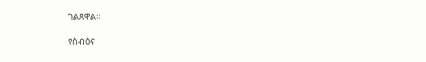ገልጸዋል።

የስብዕና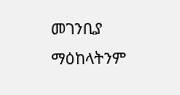መገንቢያ ማዕከላትንም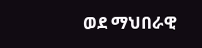ወደ ማህበራዊ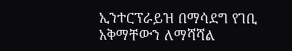ኢንተርፕራይዝ በማሳደግ የገቢ አቅማቸውን ለማሻሻል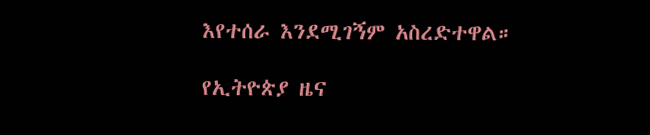እየተሰራ እንደሚገኝም አስረድተዋል።

የኢትዮጵያ ዜና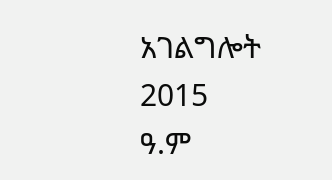አገልግሎት
2015
ዓ.ም